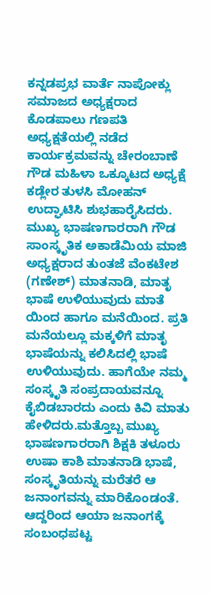ಕನ್ನಡಪ್ರಭ ವಾರ್ತೆ ನಾಪೋಕ್ಲು
ಸಮಾಜದ ಅಧ್ಯಕ್ಷರಾದ ಕೊಡಪಾಲು ಗಣಪತಿ ಅಧ್ಯಕ್ಷತೆಯಲ್ಲಿ ನಡೆದ ಕಾರ್ಯಕ್ರಮವನ್ನು ಚೇರಂಬಾಣೆ ಗೌಡ ಮಹಿಳಾ ಒಕ್ಕೂಟದ ಅಧ್ಯಕ್ಷೆ ಕಡ್ಲೇರ ತುಳಸಿ ಮೋಹನ್ ಉದ್ಘಾಟಿಸಿ ಶುಭಹಾರೈಸಿದರು.
ಮುಖ್ಯ ಭಾಷಣಗಾರರಾಗಿ ಗೌಡ ಸಾಂಸ್ಕೃತಿಕ ಅಕಾಡೆಮಿಯ ಮಾಜಿ ಅಧ್ಯಕ್ಷರಾದ ತುಂತಜೆ ವೆಂಕಟೇಶ (ಗಣೇಶ್) ಮಾತನಾಡಿ, ಮಾತೃ ಭಾಷೆ ಉಳಿಯುವುದು ಮಾತೆ ಯಿಂದ ಹಾಗೂ ಮನೆಯಿಂದ. ಪ್ರತಿ ಮನೆಯಲ್ಲೂ ಮಕ್ಕಳಿಗೆ ಮಾತೃ ಭಾಷೆಯನ್ನು ಕಲಿಸಿದಲ್ಲಿ ಭಾಷೆ ಉಳಿಯುವುದು. ಹಾಗೆಯೇ ನಮ್ಮ ಸಂಸ್ಕೃತಿ ಸಂಪ್ರದಾಯವನ್ನೂ ಕೈಬಿಡಬಾರದು ಎಂದು ಕಿವಿ ಮಾತು ಹೇಳಿದರು.ಮತ್ತೊಬ್ಬ ಮುಖ್ಯ ಭಾಷಣಗಾರರಾಗಿ ಶಿಕ್ಷಕಿ ತಳೂರು ಉಷಾ ಕಾಶಿ ಮಾತನಾಡಿ ಭಾಷೆ, ಸಂಸ್ಕೃತಿಯನ್ನು ಮರೆತರೆ ಆ ಜನಾಂಗವನ್ನು ಮಾರಿಕೊಂಡಂತೆ. ಆದ್ದರಿಂದ ಆಯಾ ಜನಾಂಗಕ್ಕೆ ಸಂಬಂಧಪಟ್ಟ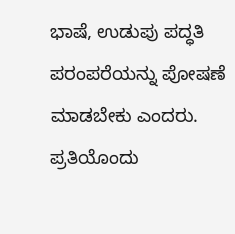ಭಾಷೆ, ಉಡುಪು ಪದ್ಧತಿ ಪರಂಪರೆಯನ್ನು ಪೋಷಣೆ ಮಾಡಬೇಕು ಎಂದರು. ಪ್ರತಿಯೊಂದು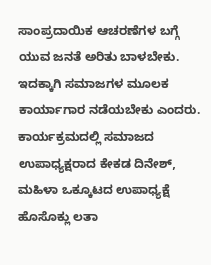ಸಾಂಪ್ರದಾಯಿಕ ಆಚರಣೆಗಳ ಬಗ್ಗೆ ಯುವ ಜನತೆ ಅರಿತು ಬಾಳಬೇಕು. ಇದಕ್ಕಾಗಿ ಸಮಾಜಗಳ ಮೂಲಕ ಕಾರ್ಯಾಗಾರ ನಡೆಯಬೇಕು ಎಂದರು.
ಕಾರ್ಯಕ್ರಮದಲ್ಲಿ ಸಮಾಜದ ಉಪಾಧ್ಯಕ್ಷರಾದ ಕೇಕಡ ದಿನೇಶ್, ಮಹಿಳಾ ಒಕ್ಕೂಟದ ಉಪಾಧ್ಯಕ್ಷೆ ಹೊಸೊಕ್ಲು ಲತಾ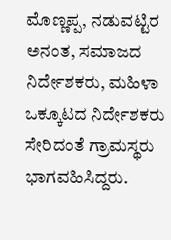ಮೊಣ್ಣಪ್ಪ, ನಡುವಟ್ಟಿರ ಅನಂತ, ಸಮಾಜದ ನಿರ್ದೇಶಕರು, ಮಹಿಳಾ ಒಕ್ಕೂಟದ ನಿರ್ದೇಶಕರು ಸೇರಿದಂತೆ ಗ್ರಾಮಸ್ಥರು ಭಾಗವಹಿಸಿದ್ದರು.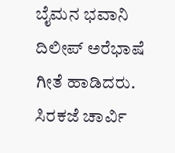ಬೈಮನ ಭವಾನಿ ದಿಲೀಪ್ ಅರೆಭಾಷೆ ಗೀತೆ ಹಾಡಿದರು. ಸಿರಕಜೆ ಚಾರ್ವಿ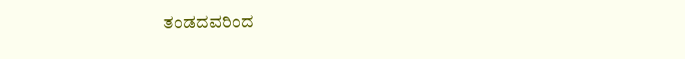ತಂಡದವರಿಂದ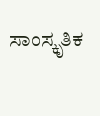ಸಾಂಸ್ಕೃತಿಕ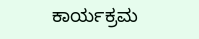ಕಾರ್ಯಕ್ರಮ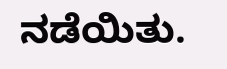ನಡೆಯಿತು.